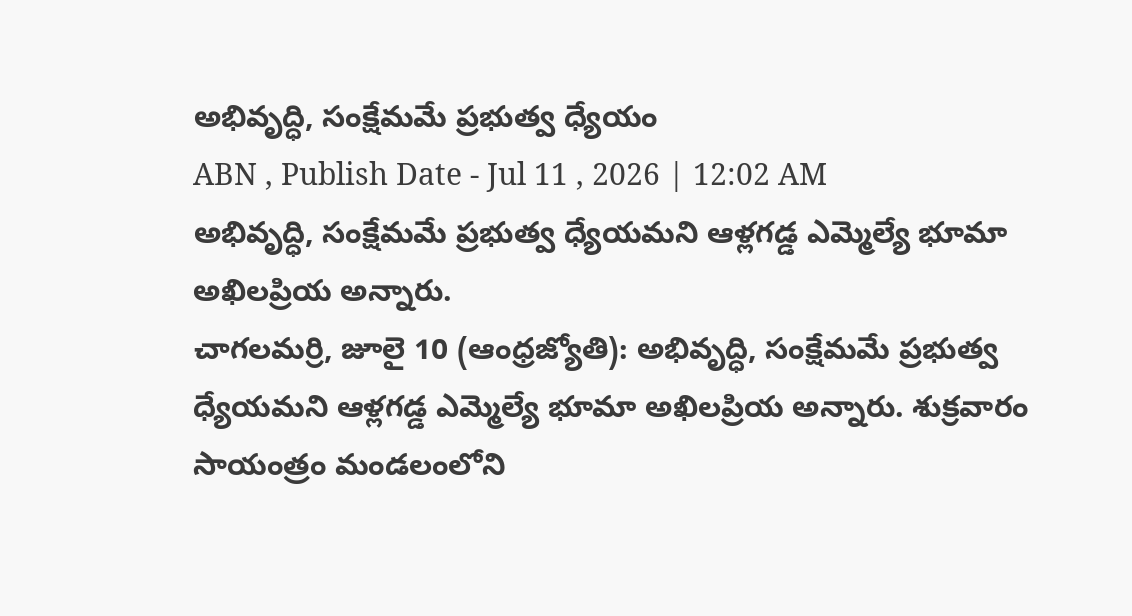అభివృద్ధి, సంక్షేమమే ప్రభుత్వ ధ్యేయం
ABN , Publish Date - Jul 11 , 2026 | 12:02 AM
అభివృద్ధి, సంక్షేమమే ప్రభుత్వ ధ్యేయమని ఆళ్లగడ్డ ఎమ్మెల్యే భూమా అఖిలప్రియ అన్నారు.
చాగలమర్రి, జూలై 10 (ఆంధ్రజ్యోతి): అభివృద్ధి, సంక్షేమమే ప్రభుత్వ ధ్యేయమని ఆళ్లగడ్డ ఎమ్మెల్యే భూమా అఖిలప్రియ అన్నారు. శుక్రవారం సాయంత్రం మండలంలోని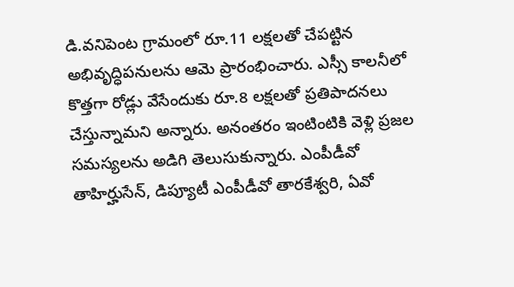డి.వనిపెంట గ్రామంలో రూ.11 లక్షలతో చేపట్టిన అభివృద్ధిపనులను ఆమె ప్రారంభించారు. ఎస్సీ కాలనీలో కొత్తగా రోడ్లు వేసేందుకు రూ.8 లక్షలతో ప్రతిపాదనలు చేస్తున్నామని అన్నారు. అనంతరం ఇంటింటికి వెళ్లి ప్రజల సమస్యలను అడిగి తెలుసుకున్నారు. ఎంపీడీవో తాహిర్హుసేన్, డిప్యూటీ ఎంపీడీవో తారకేశ్వరి, ఏవో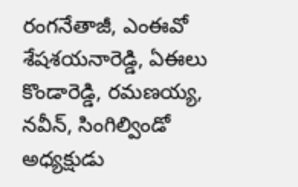రంగనేతాజీ, ఎంఈవో శేషశయనారెడ్డి, ఏఈలు కొండారెడ్డి, రమణయ్య, నవీన్, సింగిల్విండో అధ్యక్షుడు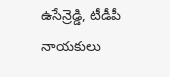ఉసేన్రెడ్డి, టీడీపీ నాయకులు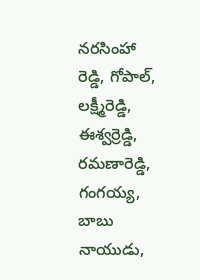నరసింహా రెడ్డి, గోపాల్, లక్ష్మీరెడ్డి, ఈశ్వర్రెడ్డి, రమణారెడ్డి, గంగయ్య, బాబు నాయుడు,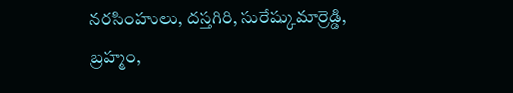నరసింహులు, దస్తగిరి, సురేష్కుమార్రెడ్డి, బ్రహ్మం,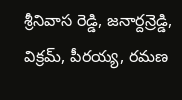శ్రీనివాస రెడ్డి, జనార్దన్రెడ్డి, విక్రమ్, పీరయ్య, రమణ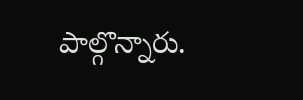పాల్గొన్నారు.